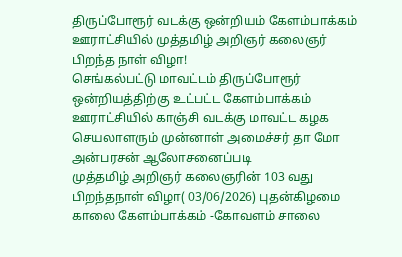திருப்போரூர் வடக்கு ஒன்றியம் கேளம்பாக்கம் ஊராட்சியில் முத்தமிழ் அறிஞர் கலைஞர் பிறந்த நாள் விழா!
செங்கல்பட்டு மாவட்டம் திருப்போரூர் ஒன்றியத்திற்கு உட்பட்ட கேளம்பாக்கம் ஊராட்சியில் காஞ்சி வடக்கு மாவட்ட கழக செயலாளரும் முன்னாள் அமைச்சர் தா மோ அன்பரசன் ஆலோசனைப்படி
முத்தமிழ் அறிஞர் கலைஞரின் 103 வது பிறந்தநாள் விழா( 03/06/2026) புதன்கிழமை காலை கேளம்பாக்கம் -கோவளம் சாலை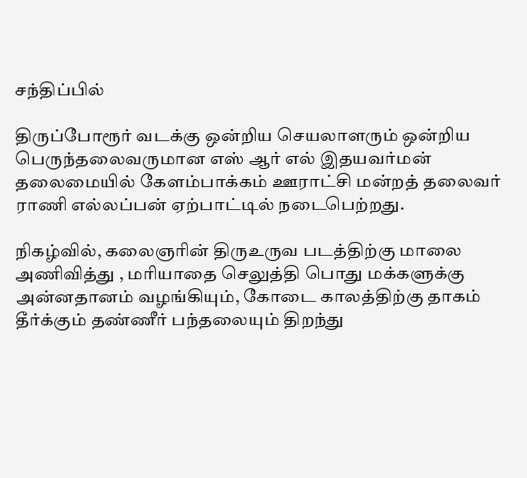சந்திப்பில்

திருப்போரூர் வடக்கு ஒன்றிய செயலாளரும் ஒன்றிய பெருந்தலைவருமான எஸ் ஆர் எல் இதயவர்மன் தலைமையில் கேளம்பாக்கம் ஊராட்சி மன்றத் தலைவர் ராணி எல்லப்பன் ஏற்பாட்டில் நடைபெற்றது.

நிகழ்வில், கலைஞரின் திருஉருவ படத்திற்கு மாலை அணிவித்து , மரியாதை செலுத்தி பொது மக்களுக்கு அன்னதானம் வழங்கியும், கோடை காலத்திற்கு தாகம் தீர்க்கும் தண்ணீர் பந்தலையும் திறந்து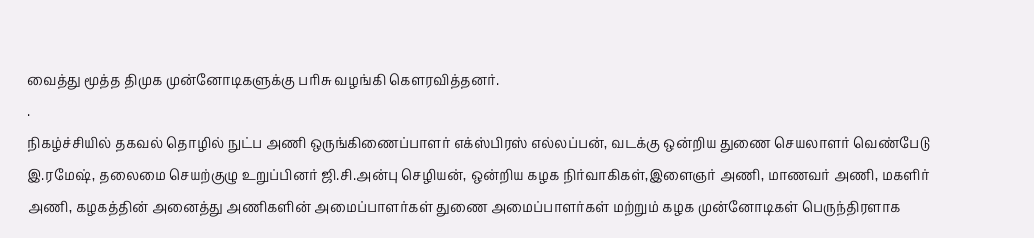வைத்து மூத்த திமுக முன்னோடிகளுக்கு பரிசு வழங்கி கௌரவித்தனர்.
.
நிகழ்ச்சியில் தகவல் தொழில் நுட்ப அணி ஒருங்கிணைப்பாளர் எக்ஸ்பிரஸ் எல்லப்பன், வடக்கு ஒன்றிய துணை செயலாளர் வெண்பேடு இ.ரமேஷ், தலைமை செயற்குழு உறுப்பினர் ஜி.சி.அன்பு செழியன், ஒன்றிய கழக நிர்வாகிகள்,இளைஞர் அணி, மாணவர் அணி, மகளிர் அணி, கழகத்தின் அனைத்து அணிகளின் அமைப்பாளர்கள் துணை அமைப்பாளர்கள் மற்றும் கழக முன்னோடிகள் பெருந்திரளாக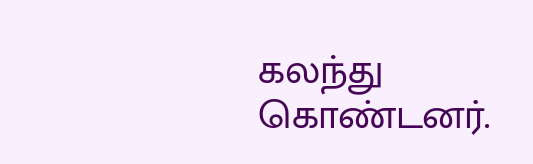கலந்து கொண்டனர்.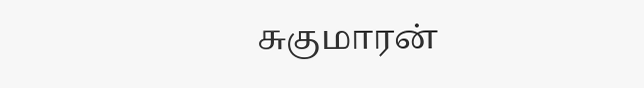சுகுமாரன்